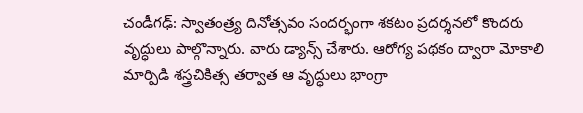చండీగఢ్: స్వాతంత్ర్య దినోత్సవం సందర్భంగా శకటం ప్రదర్శనలో కొందరు వృద్ధులు పాల్గొన్నారు. వారు డ్యాన్స్ చేశారు. ఆరోగ్య పథకం ద్వారా మోకాలి మార్పిడి శస్త్రచికిత్స తర్వాత ఆ వృద్ధులు భాంగ్రా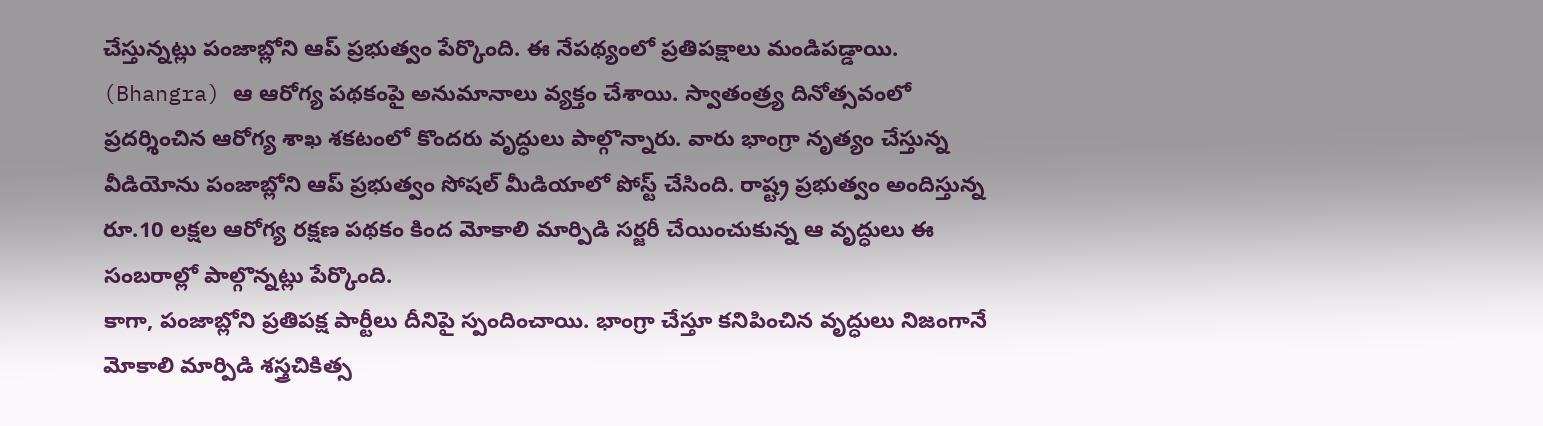చేస్తున్నట్లు పంజాబ్లోని ఆప్ ప్రభుత్వం పేర్కొంది. ఈ నేపథ్యంలో ప్రతిపక్షాలు మండిపడ్డాయి. (Bhangra) ఆ ఆరోగ్య పథకంపై అనుమానాలు వ్యక్తం చేశాయి. స్వాతంత్ర్య దినోత్సవంలో ప్రదర్శించిన ఆరోగ్య శాఖ శకటంలో కొందరు వృద్ధులు పాల్గొన్నారు. వారు భాంగ్రా నృత్యం చేస్తున్న వీడియోను పంజాబ్లోని ఆప్ ప్రభుత్వం సోషల్ మీడియాలో పోస్ట్ చేసింది. రాష్ట్ర ప్రభుత్వం అందిస్తున్న రూ.10 లక్షల ఆరోగ్య రక్షణ పథకం కింద మోకాలి మార్పిడి సర్జరీ చేయించుకున్న ఆ వృద్ధులు ఈ సంబరాల్లో పాల్గొన్నట్లు పేర్కొంది.
కాగా, పంజాబ్లోని ప్రతిపక్ష పార్టీలు దీనిపై స్పందించాయి. భాంగ్రా చేస్తూ కనిపించిన వృద్ధులు నిజంగానే మోకాలి మార్పిడి శస్త్రచికిత్స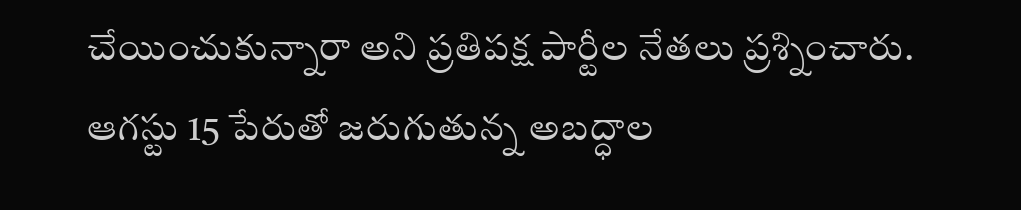చేయించుకున్నారా అని ప్రతిపక్ష పార్టీల నేతలు ప్రశ్నించారు. ఆగస్టు 15 పేరుతో జరుగుతున్న అబద్ధాల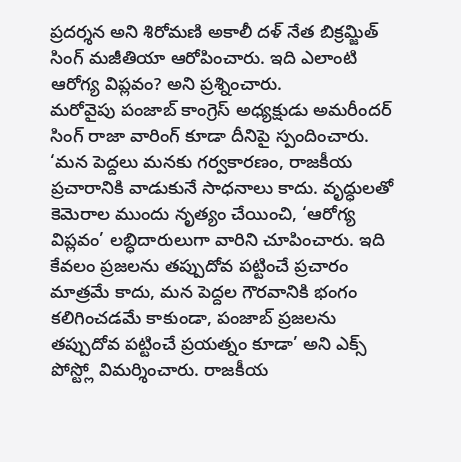ప్రదర్శన అని శిరోమణి అకాలీ దళ్ నేత బిక్రమ్జిత్ సింగ్ మజీతియా ఆరోపించారు. ఇది ఎలాంటి ఆరోగ్య విప్లవం? అని ప్రశ్నించారు.
మరోవైపు పంజాబ్ కాంగ్రెస్ అధ్యక్షుడు అమరీందర్ సింగ్ రాజా వారింగ్ కూడా దీనిపై స్పందించారు. ‘మన పెద్దలు మనకు గర్వకారణం, రాజకీయ ప్రచారానికి వాడుకునే సాధనాలు కాదు. వృద్ధులతో కెమెరాల ముందు నృత్యం చేయించి, ‘ఆరోగ్య విప్లవం’ లబ్ధిదారులుగా వారిని చూపించారు. ఇది కేవలం ప్రజలను తప్పుదోవ పట్టించే ప్రచారం మాత్రమే కాదు, మన పెద్దల గౌరవానికి భంగం కలిగించడమే కాకుండా, పంజాబ్ ప్రజలను తప్పుదోవ పట్టించే ప్రయత్నం కూడా’ అని ఎక్స్ పోస్ట్లో విమర్శించారు. రాజకీయ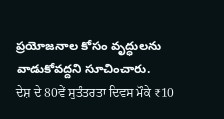ప్రయోజనాల కోసం వృద్ధులను వాడుకోవద్దని సూచించారు.
ਦੇਸ਼ ਦੇ 80ਵੇਂ ਸੁਤੰਤਰਤਾ ਦਿਵਸ ਮੌਕੇ ₹10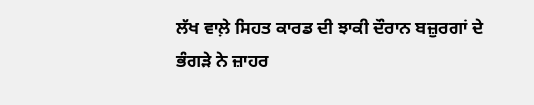ਲੱਖ ਵਾਲ਼ੇ ਸਿਹਤ ਕਾਰਡ ਦੀ ਝਾਕੀ ਦੌਰਾਨ ਬਜ਼ੁਰਗਾਂ ਦੇ ਭੰਗੜੇ ਨੇ ਜ਼ਾਹਰ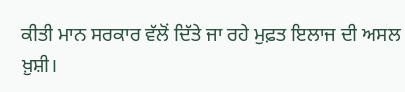ਕੀਤੀ ਮਾਨ ਸਰਕਾਰ ਵੱਲੋਂ ਦਿੱਤੇ ਜਾ ਰਹੇ ਮੁਫ਼ਤ ਇਲਾਜ ਦੀ ਅਸਲ ਖ਼ੁਸ਼ੀ।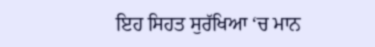ਇਹ ਸਿਹਤ ਸੁਰੱਖਿਆ ‘ਚ ਮਾਨ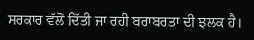ਸਰਕਾਰ ਵੱਲੋਂ ਦਿੱਤੀ ਜਾ ਰਹੀ ਬਰਾਬਰਤਾ ਦੀ ਝਲਕ ਹੈ।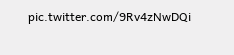pic.twitter.com/9Rv4zNwDQi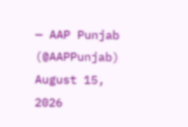— AAP Punjab (@AAPPunjab) August 15, 2026